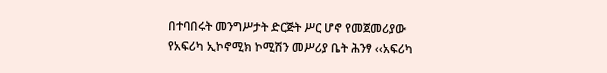በተባበሩት መንግሥታት ድርጅት ሥር ሆኖ የመጀመሪያው
የአፍሪካ ኢኮኖሚክ ኮሚሽን መሥሪያ ቤት ሕንፃ ‹‹አፍሪካ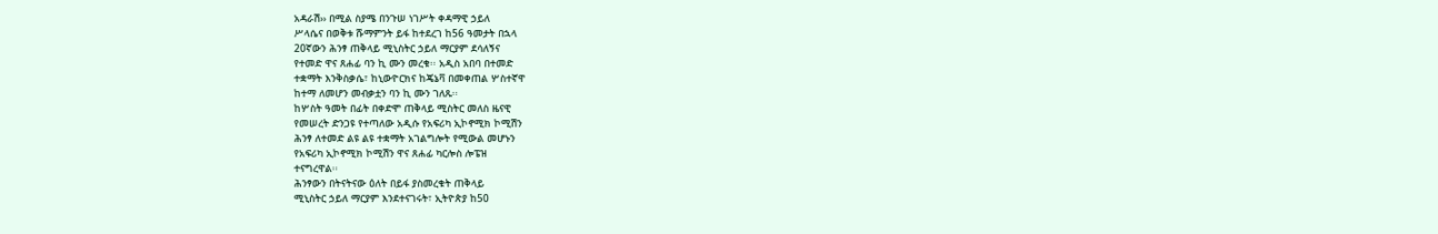አዳራሽ›› በሚል ስያሜ በንጉሠ ነገሥት ቀዳማዊ ኃይለ
ሥላሴና በወቅቱ ሹማምንት ይፋ ከተደረገ ከ56 ዓመታት በኋላ
20ኛውን ሕንፃ ጠቅላይ ሚኒስትር ኃይለ ማርያም ደሳለኝና
የተመድ ዋና ጸሐፊ ባን ኪ ሙን መረቁ፡፡ አዲስ አበባ በተመድ
ተቋማት እንቅስቃሴ፣ ከኒውዮርክና ከጄኔቫ በመቀጠል ሦስተኛዋ
ከተማ ለመሆን መብቃቷን ባን ኪ ሙን ገለጹ፡፡
ከሦስት ዓመት በፊት በቀድሞ ጠቅላይ ሚስትር መለስ ዜናዊ
የመሠረት ድንጋዩ የተጣለው አዲሱ የአፍሪካ ኢኮኖሚክ ኮሚሽን
ሕንፃ ለተመድ ልዩ ልዩ ተቋማት አገልግሎት የሚውል መሆኑን
የአፍሪካ ኢኮኖሚክ ኮሚሽን ዋና ጸሐፊ ካርሎስ ሎፔዝ
ተናግረዋል፡፡
ሕንፃውን በትናትናው ዕለት በይፋ ያስመረቁት ጠቅላይ
ሚኒስትር ኃይለ ማርያም እንደተናገሩት፣ ኢትዮጵያ ከ50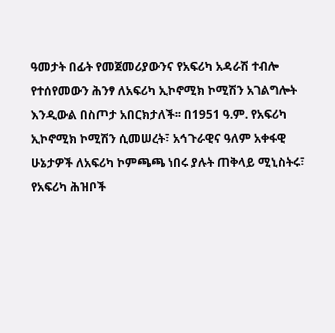ዓመታት በፊት የመጀመሪያውንና የአፍሪካ አዳራሽ ተብሎ
የተሰየመውን ሕንፃ ለአፍሪካ ኢኮኖሚክ ኮሚሽን አገልግሎት
እንዲውል በስጦታ አበርክታለች፡፡ በ1951 ዓ.ም. የአፍሪካ
ኢኮኖሚክ ኮሚሽን ሲመሠረት፣ አኅጉራዊና ዓለም አቀፋዊ
ሁኔታዎች ለአፍሪካ ኮምጫጫ ነበሩ ያሉት ጠቅላይ ሚኒስትሩ፣
የአፍሪካ ሕዝቦች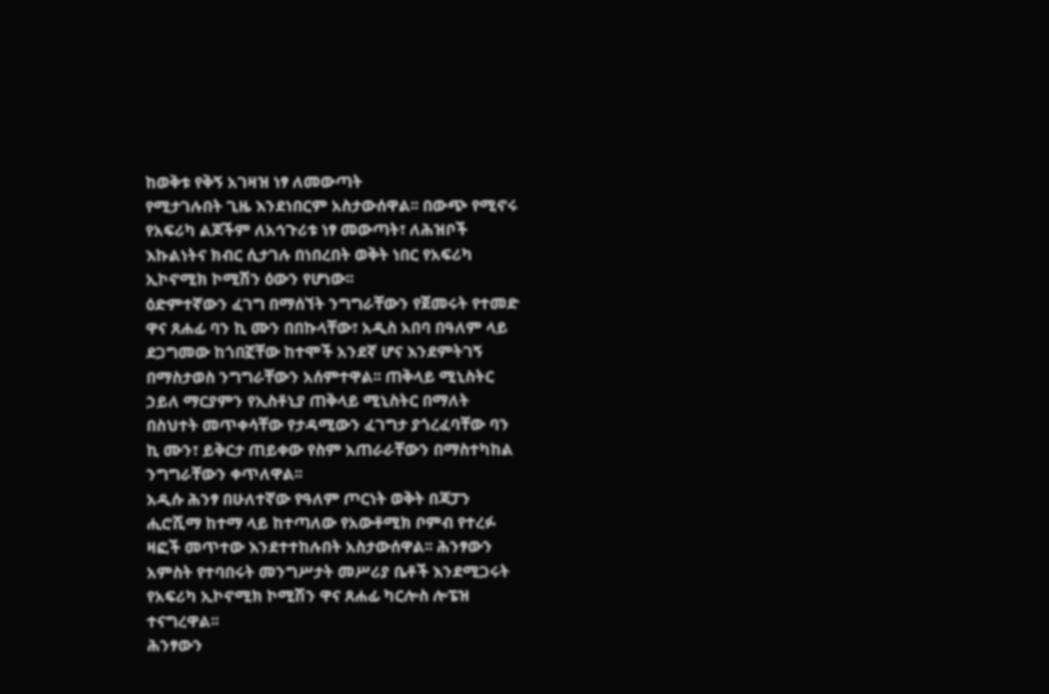ከወቅቱ የቅኝ አገዛዝ ነፃ ለመውጣት
የሚታገሉበት ጊዜ እንደነበርም አስታውሰዋል፡፡ በውጭ የሚኖሩ
የአፍሪካ ልጆችም ለአኅጉሪቱ ነፃ መውጣት፣ ለሕዝቦች
እኩልነትና ክብር ሲታገሉ በነበረበት ወቅት ነበር የአፍሪካ
ኢኮኖሚክ ኮሚሽን ዕውን የሆነው፡፡
ዕድምተኛውን ፈገግ በማሰኘት ንግግራቸውን የጀመሩት የተመድ
ዋና ጸሐፊ ባን ኪ ሙን በበኩላቸው፣ አዲስ አበባ በዓለም ላይ
ደጋግመው ከጎበኟቸው ከተሞች አንደኛ ሆና እንደምትገኝ
በማስታወስ ንግግራቸውን አሰምተዋል፡፡ ጠቅላይ ሚኒስትር
ኃይለ ማርያምን የኢስቶኒያ ጠቅላይ ሚኒስትር በማለት
በስህተት መጥቀሳቸው የታዳሚውን ፈገግታ ያጎረፈባቸው ባን
ኪ ሙን፣ ይቅርታ ጠይቀው የስም አጠራራቸውን በማስተካከል
ንግግራቸውን ቀጥለዋል፡፡
አዲሱ ሕንፃ በሁለተኛው የዓለም ጦርነት ወቅት በጃፓን
ሒሮሺማ ከተማ ላይ ከተጣለው የአውቶሚክ ቦምብ የተረፉ
ዛፎች መጥተው እንደተተከሉበት አስታውሰዋል፡፡ ሕንፃውን
አምስት የተባበሩት መንግሥታት መሥሪያ ቤቶች እንደሚጋሩት
የአፍሪካ ኢኮኖሚክ ኮሚሽን ዋና ጸሐፊ ካርሎስ ሎፔዝ
ተናግረዋል፡፡
ሕንፃውን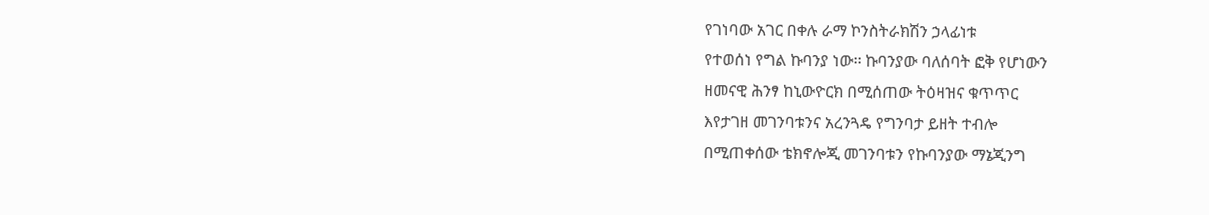የገነባው አገር በቀሉ ራማ ኮንስትራክሽን ኃላፊነቱ
የተወሰነ የግል ኩባንያ ነው፡፡ ኩባንያው ባለሰባት ፎቅ የሆነውን
ዘመናዊ ሕንፃ ከኒውዮርክ በሚሰጠው ትዕዛዝና ቁጥጥር
እየታገዘ መገንባቱንና አረንጓዴ የግንባታ ይዘት ተብሎ
በሚጠቀሰው ቴክኖሎጂ መገንባቱን የኩባንያው ማኔጂንግ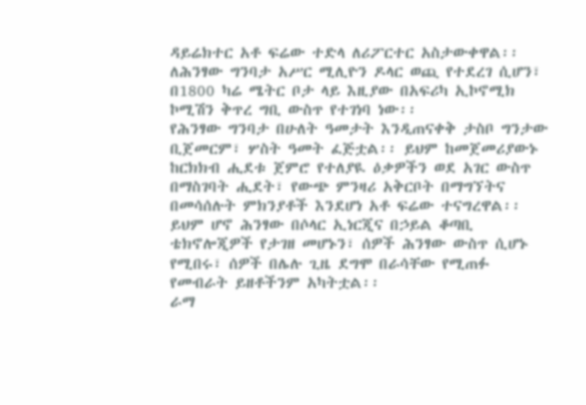ዳይሬክተር አቶ ፍሬው ተድላ ለሪፖርተር አስታውቀዋል፡፡
ለሕንፃው ግንባታ አሥር ሚሊዮን ዶላር ወጪ የተደረገ ሲሆን፣
በ1800 ካሬ ሜትር ቦታ ላይ እዚያው በአፍሪካ ኢኮኖሚክ
ኮሚሽን ቅጥረ ግቢ ውስጥ የተገነባ ነው፡፡
የሕንፃው ግንባታ በሁለት ዓመታት እንዲጠናቀቅ ታስቦ ግንታው
ቢጀመርም፣ ሦስት ዓመት ፈጅቷል፡፡ ይህም ከመጀመሪያውኑ
ከርክክብ ሒደቱ ጀምሮ የተለያዪ ዕቃዎችን ወደ አገር ውስጥ
በማስገባት ሒደት፣ የውጭ ምንዛሪ አቅርቦት በማግኘትና
በመሳሰሉት ምክንያቶች እንደሆነ አቶ ፍሬው ተናግረዋል፡፡
ይህም ሆኖ ሕንፃው በሶላር ኢነርጂና በኃይል ቆጣቢ
ቴክኖሎጂዎች የታገዘ መሆኑን፣ ሰዎች ሕንፃው ውስጥ ሲሆኑ
የሚበሩ፣ ሰዎች በሌሉ ጊዜ ደግሞ በራሳቸው የሚጠፉ
የመብራት ይዘቶችንም አካትቷል፡፡
ራማ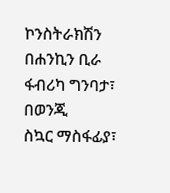ኮንስትራክሽን በሐንኪን ቢራ ፋብሪካ ግንባታ፣ በወንጂ
ስኳር ማስፋፊያ፣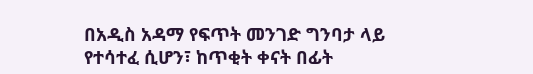በአዲስ አዳማ የፍጥት መንገድ ግንባታ ላይ
የተሳተፈ ሲሆን፣ ከጥቂት ቀናት በፊት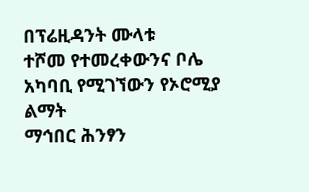በፕሬዚዳንት ሙላቱ
ተሾመ የተመረቀውንና ቦሌ አካባቢ የሚገኘውን የኦሮሚያ ልማት
ማኅበር ሕንፃን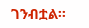ገንብቷል፡፡